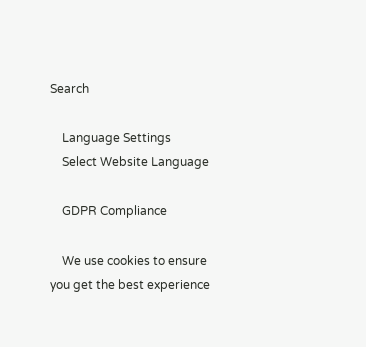Search

    Language Settings
    Select Website Language

    GDPR Compliance

    We use cookies to ensure you get the best experience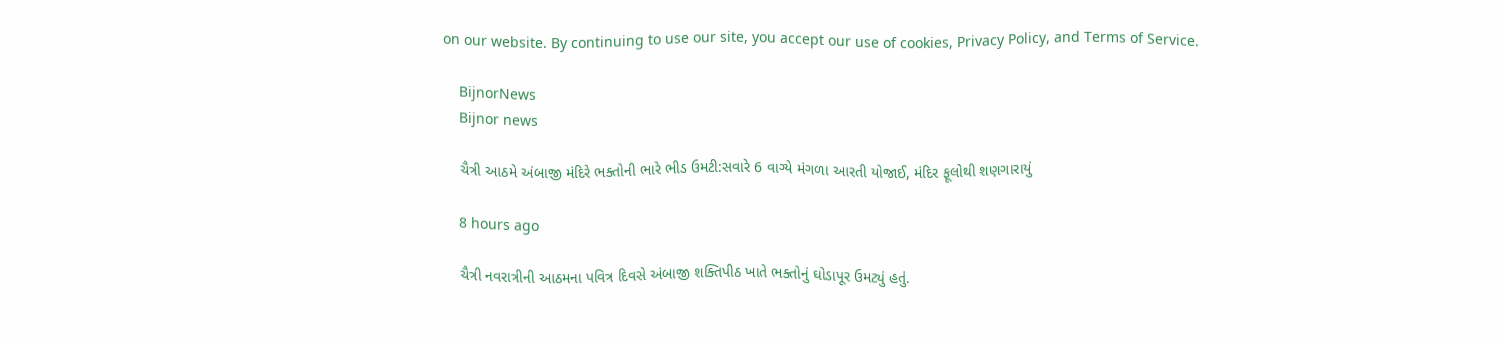on our website. By continuing to use our site, you accept our use of cookies, Privacy Policy, and Terms of Service.

    BijnorNews
    Bijnor news

    ચૈત્રી આઠમે અંબાજી મંદિરે ભક્તોની ભારે ભીડ ઉમટી:સવારે 6 વાગ્યે મંગળા આરતી યોજાઈ, મંદિર ફૂલોથી શણગારાયું

    8 hours ago

    ચૈત્રી નવરાત્રીની આઠમના પવિત્ર દિવસે અંબાજી શક્તિપીઠ ખાતે ભક્તોનું ઘોડાપૂર ઉમટ્યું હતું.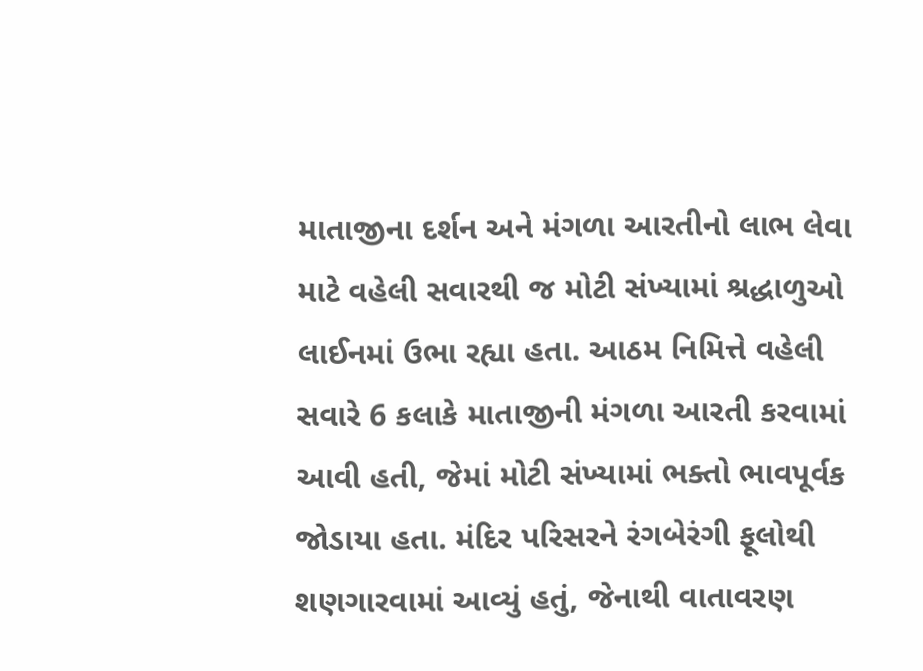માતાજીના દર્શન અને મંગળા આરતીનો લાભ લેવા માટે વહેલી સવારથી જ મોટી સંખ્યામાં શ્રદ્ધાળુઓ લાઈનમાં ઉભા રહ્યા હતા. આઠમ નિમિત્તે વહેલી સવારે 6 કલાકે માતાજીની મંગળા આરતી કરવામાં આવી હતી, જેમાં મોટી સંખ્યામાં ભક્તો ભાવપૂર્વક જોડાયા હતા. મંદિર પરિસરને રંગબેરંગી ફૂલોથી શણગારવામાં આવ્યું હતું, જેનાથી વાતાવરણ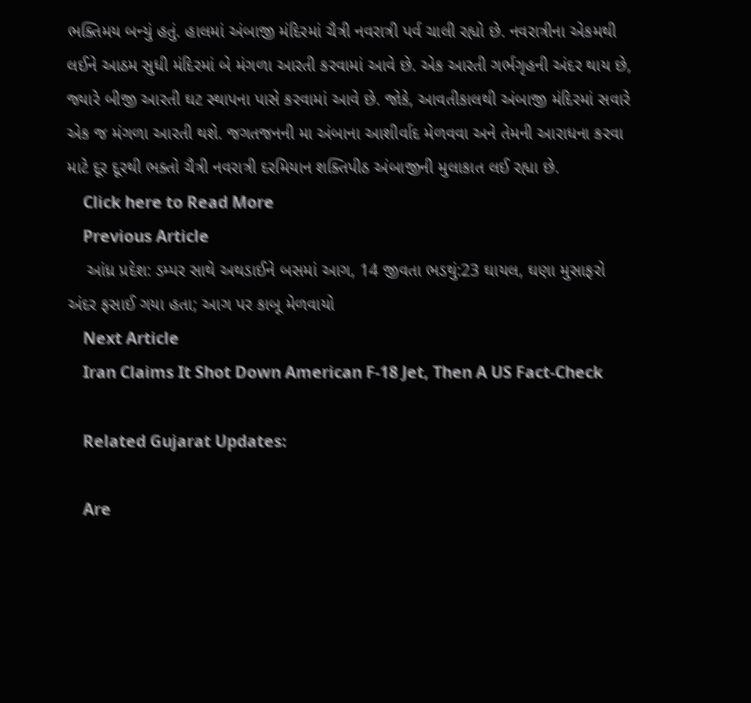ભક્તિમય બન્યું હતું. હાલમાં અંબાજી મંદિરમાં ચૈત્રી નવરાત્રી પર્વ ચાલી રહ્યો છે. નવરાત્રીના એકમથી લઈને આઠમ સુધી મંદિરમાં બે મંગળા આરતી કરવામાં આવે છે. એક આરતી ગર્ભગૃહની અંદર થાય છે, જ્યારે બીજી આરતી ઘટ સ્થાપના પાસે કરવામાં આવે છે. જોકે, આવતીકાલથી અંબાજી મંદિરમાં સવારે એક જ મંગળા આરતી થશે. જગતજનની મા અંબાના આશીર્વાદ મેળવવા અને તેમની આરાધના કરવા માટે દૂર દૂરથી ભક્તો ચૈત્રી નવરાત્રી દરમિયાન શક્તિપીઠ અંબાજીની મુલાકાત લઈ રહ્યા છે.
    Click here to Read More
    Previous Article
    આંધ્ર પ્રદેશ: ડમ્પર સાથે અથડાઈને બસમાં આગ, 14 જીવતા ભડથું:23 ઘાયલ, ઘણા મુસાફરો અંદર ફસાઈ ગયા હતા; આગ પર કાબૂ મેળવાયો
    Next Article
    Iran Claims It Shot Down American F-18 Jet, Then A US Fact-Check

    Related Gujarat Updates:

    Are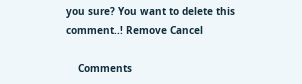you sure? You want to delete this comment..! Remove Cancel

    Comments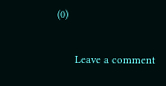(0)

      Leave a comment